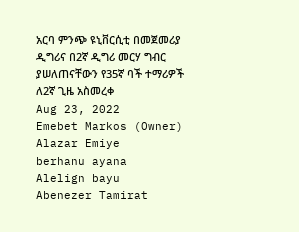አርባ ምንጭ ዩኒቨርሲቲ በመጀመሪያ ዲግሪና በ2ኛ ዲግሪ መርሃ ግብር ያሠለጠናቸውን የ35ኛ ባች ተማሪዎች ለ2ኛ ጊዜ አስመረቀ
Aug 23, 2022
Emebet Markos (Owner)
Alazar Emiye
berhanu ayana
Alelign bayu
Abenezer Tamirat